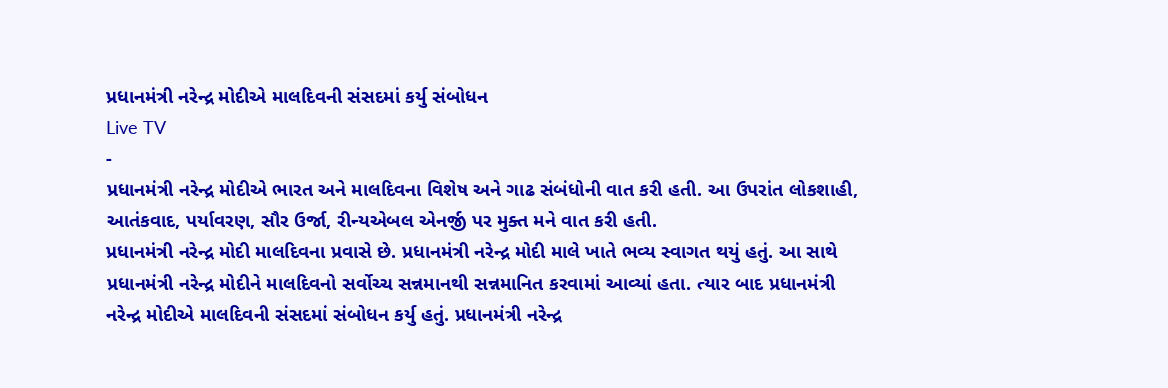પ્રધાનમંત્રી નરેન્દ્ર મોદીએ માલદિવની સંસદમાં કર્યુ સંબોધન
Live TV
-
પ્રધાનમંત્રી નરેન્દ્ર મોદીએ ભારત અને માલદિવના વિશેષ અને ગાઢ સંબંધોની વાત કરી હતી. આ ઉપરાંત લોકશાહી, આતંકવાદ, પર્યાવરણ, સૌર ઉર્જા, રીન્યએબલ એનર્જી પર મુક્ત મને વાત કરી હતી.
પ્રધાનમંત્રી નરેન્દ્ર મોદી માલદિવના પ્રવાસે છે. પ્રધાનમંત્રી નરેન્દ્ર મોદી માલે ખાતે ભવ્ય સ્વાગત થયું હતું. આ સાથે પ્રધાનમંત્રી નરેન્દ્ર મોદીને માલદિવનો સર્વોચ્ચ સન્નમાનથી સન્નમાનિત કરવામાં આવ્યાં હતા. ત્યાર બાદ પ્રધાનમંત્રી નરેન્દ્ર મોદીએ માલદિવની સંસદમાં સંબોધન કર્યુ હતું. પ્રધાનમંત્રી નરેન્દ્ર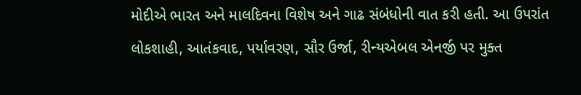મોદીએ ભારત અને માલદિવના વિશેષ અને ગાઢ સંબંધોની વાત કરી હતી. આ ઉપરાંત લોકશાહી, આતંકવાદ, પર્યાવરણ, સૌર ઉર્જા, રીન્યએબલ એનર્જી પર મુક્ત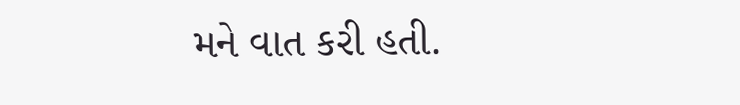મને વાત કરી હતી.